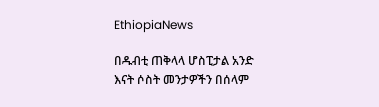EthiopiaNews

በዱብቲ ጠቅላላ ሆስፒታል አንድ እናት ሶስት መንታዎችን በሰላም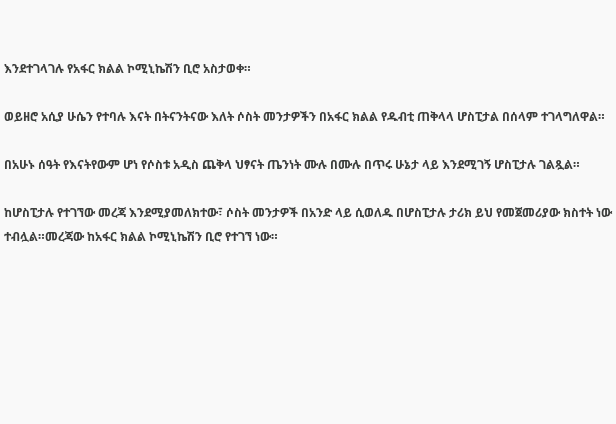እንደተገላገሉ የአፋር ክልል ኮሚኒኬሽን ቢሮ አስታወቀ።

ወይዘሮ አሲያ ሁሴን የተባሉ እናት በትናንትናው እለት ሶስት መንታዎችን በአፋር ክልል የዱብቲ ጠቅላላ ሆስፒታል በሰላም ተገላግለዋል።

በአሁኑ ሰዓት የእናትየውም ሆነ የሶስቱ አዲስ ጨቅላ ህፃናት ጤንነት ሙሉ በሙሉ በጥሩ ሁኔታ ላይ እንደሚገኝ ሆስፒታሉ ገልጿል።

ከሆስፒታሉ የተገኘው መረጃ እንደሚያመለክተው፣ ሶስት መንታዎች በአንድ ላይ ሲወለዱ በሆስፒታሉ ታሪክ ይህ የመጀመሪያው ክስተት ነው ተብሏል።መረጃው ከአፋር ክልል ኮሚኒኬሽን ቢሮ የተገኘ ነው።